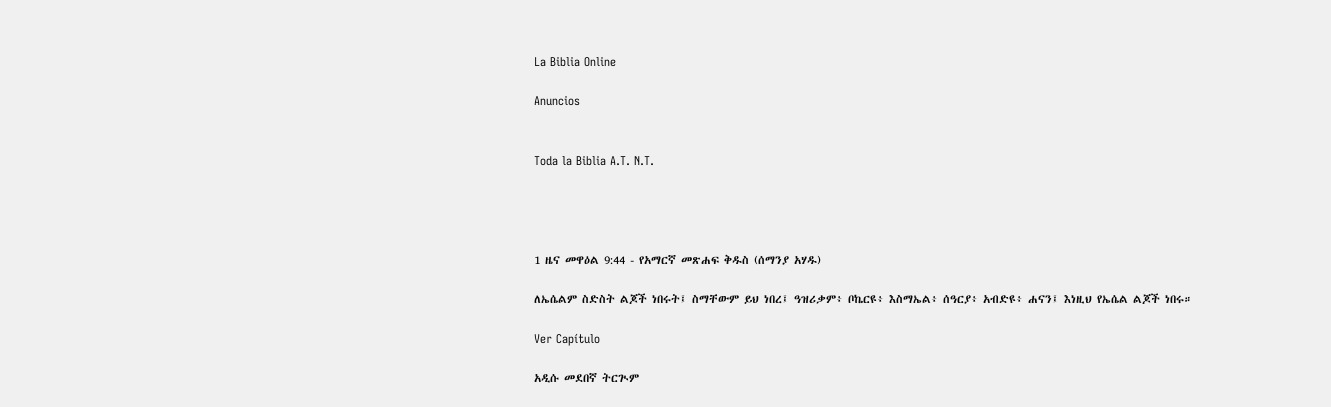La Biblia Online

Anuncios


Toda la Biblia A.T. N.T.




1 ዜና መዋዕል 9:44 - የአማርኛ መጽሐፍ ቅዱስ (ሰማንያ አሃዱ)

ለኤሴልም ስድስት ልጆች ነበሩት፤ ስማቸውም ይህ ነበረ፤ ዓዝሪቃም፥ ቦኬርዩ፥ እስማኤል፥ ሰዓርያ፥ አብድዩ፥ ሐናን፤ እነዚህ የኤሴል ልጆች ነበሩ።

Ver Capítulo

አዲሱ መደበኛ ትርጒም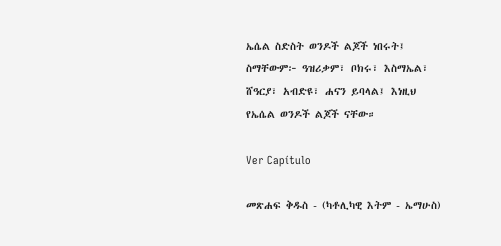ኤሴል ስድስት ወንዶች ልጆች ነበሩት፤ ስማቸውም፦ ዓዝሪቃም፣ ቦክሩ፣ እስማኤል፣ ሸዓርያ፣ አብድዩ፣ ሐናን ይባላል፤ እነዚህ የኤሴል ወንዶች ልጆች ናቸው።

Ver Capítulo

መጽሐፍ ቅዱስ - (ካቶሊካዊ እትም - ኤማሁስ)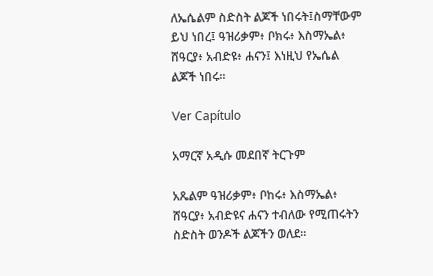ለኤሴልም ስድስት ልጆች ነበሩት፤ስማቸውም ይህ ነበረ፤ ዓዝሪቃም፥ ቦክሩ፥ እስማኤል፥ ሸዓርያ፥ አብድዩ፥ ሐናን፤ እነዚህ የኤሴል ልጆች ነበሩ።

Ver Capítulo

አማርኛ አዲሱ መደበኛ ትርጉም

አጼልም ዓዝሪቃም፥ ቦከሩ፥ እስማኤል፥ ሸዓርያ፥ አብድዩና ሐናን ተብለው የሚጠሩትን ስድስት ወንዶች ልጆችን ወለደ።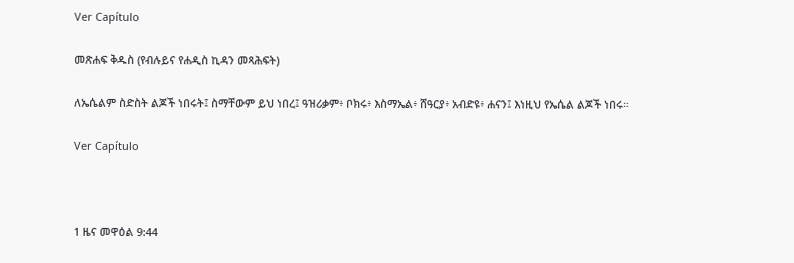Ver Capítulo

መጽሐፍ ቅዱስ (የብሉይና የሐዲስ ኪዳን መጻሕፍት)

ለኤሴልም ስድስት ልጆች ነበሩት፤ ስማቸውም ይህ ነበረ፤ ዓዝሪቃም፥ ቦክሩ፥ እስማኤል፥ ሸዓርያ፥ አብድዩ፥ ሐናን፤ እነዚህ የኤሴል ልጆች ነበሩ።

Ver Capítulo



1 ዜና መዋዕል 9:44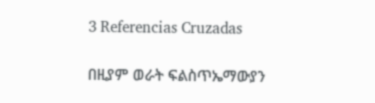3 Referencias Cruzadas

በዚያም ወራት ፍልስጥኤማውያን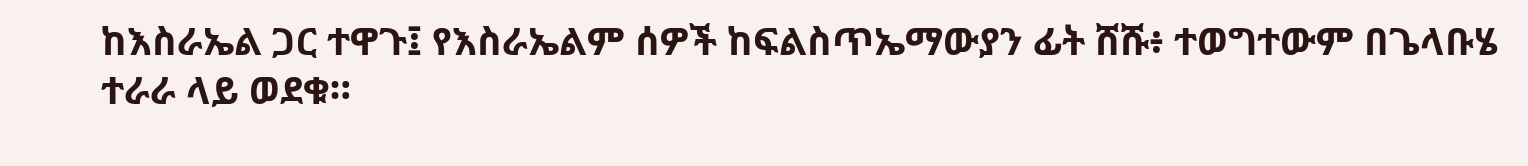ከእስራኤል ጋር ተዋጉ፤ የእስራኤልም ሰዎች ከፍልስጥኤማውያን ፊት ሸሹ፥ ተወግተውም በጌላቡሄ ተራራ ላይ ወደቁ።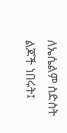ለኤሴልም ስድስት ልጆች ነበሩት፤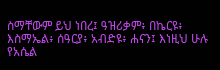ስማቸውም ይህ ነበረ፤ ዓዝሪቃም፥ በኬርዩ፥ እስማኤል፥ ሰዓርያ፥ አብድዩ፥ ሐናን፤ እነዚህ ሁሉ የአሴል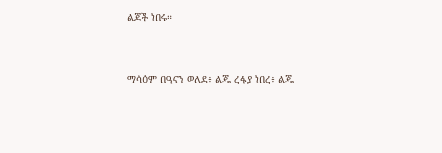ልጆች ነበሩ።


ማሳዕም በዓናን ወለደ፥ ልጁ ረፋያ ነበረ፥ ልጁ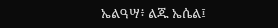ኤልዓሣ፥ ልጁ ኤሴል፤